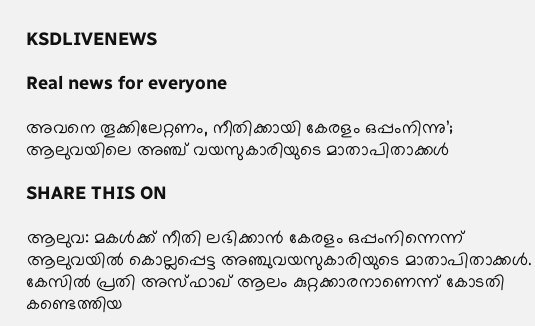KSDLIVENEWS

Real news for everyone

അവനെ തൂക്കിലേറ്റണം, നീതിക്കായി കേരളം ഒപ്പംനിന്നു’; ആലുവയിലെ അഞ്ച് വയസുകാരിയുടെ മാതാപിതാക്കള്‍

SHARE THIS ON

ആലുവ: മകള്‍ക്ക് നീതി ലഭിക്കാന്‍ കേരളം ഒപ്പംനിന്നെന്ന് ആലുവയില്‍ കൊല്ലപ്പെട്ട അഞ്ചുവയസുകാരിയുടെ മാതാപിതാക്കള്‍. കേസില്‍ പ്രതി അസ്ഫാഖ് ആലം കുറ്റക്കാരനാണെന്ന് കോടതി കണ്ടെത്തിയ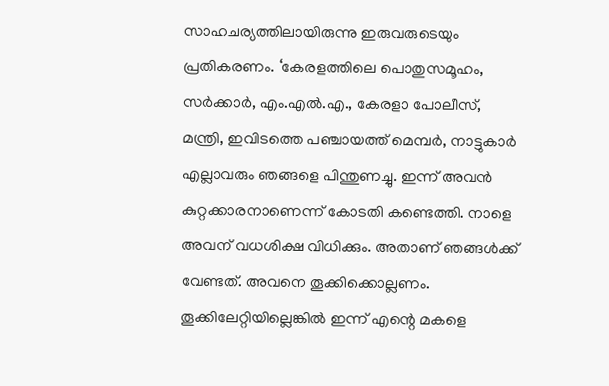സാഹചര്യത്തിലായിരുന്നു ഇരുവരുടെയും പ്രതികരണം. ‘കേരളത്തിലെ പൊതുസമൂഹം, സര്‍ക്കാര്‍, എം.എല്‍.എ., കേരളാ പോലീസ്, മന്ത്രി, ഇവിടത്തെ പഞ്ചായത്ത് മെമ്പര്‍, നാട്ടുകാർ എല്ലാവരും ഞങ്ങളെ പിന്തുണച്ചു. ഇന്ന് അവന്‍ കുറ്റക്കാരനാണെന്ന് കോടതി കണ്ടെത്തി. നാളെ അവന് വധശിക്ഷ വിധിക്കും. അതാണ് ഞങ്ങള്‍ക്ക് വേണ്ടത്. അവനെ തൂക്കിക്കൊല്ലണം. തൂക്കിലേറ്റിയില്ലെങ്കില്‍ ഇന്ന് എന്റെ മകളെ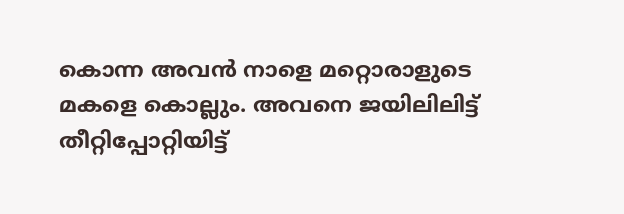കൊന്ന അവന്‍ നാളെ മറ്റൊരാളുടെ മകളെ കൊല്ലും. അവനെ ജയിലിലിട്ട് തീറ്റിപ്പോറ്റിയിട്ട്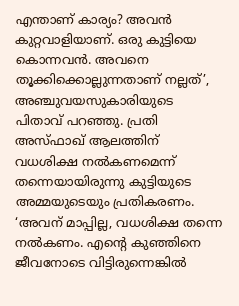എന്താണ് കാര്യം? അവന്‍ കുറ്റവാളിയാണ്. ഒരു കുട്ടിയെ കൊന്നവന്‍. അവനെ തൂക്കിക്കൊല്ലുന്നതാണ് നല്ലത്’, അഞ്ചുവയസുകാരിയുടെ പിതാവ് പറഞ്ഞു. പ്രതി അസ്ഫാഖ് ആലത്തിന് വധശിക്ഷ നല്‍കണമെന്ന് തന്നെയായിരുന്നു കുട്ടിയുടെ അമ്മയുടെയും പ്രതികരണം. ‘അവന് മാപ്പില്ല, വധശിക്ഷ തന്നെ നല്‍കണം. എന്റെ കുഞ്ഞിനെ ജീവനോടെ വിട്ടിരുന്നെങ്കില്‍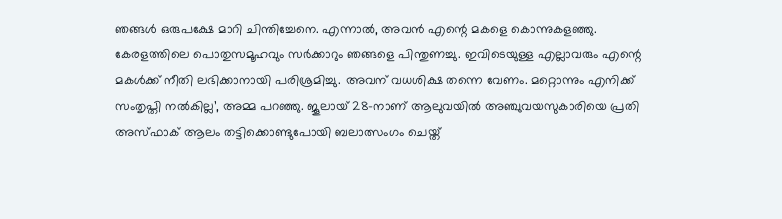ഞങ്ങള്‍ ഒരുപക്ഷേ മാറി ചിന്തിച്ചേനെ. എന്നാല്‍, അവന്‍ എന്റെ മകളെ കൊന്നുകളഞ്ഞു. കേരളത്തിലെ പൊതുസമൂഹവും സര്‍ക്കാറും ഞങ്ങളെ പിന്തുണച്ചു. ഇവിടെയുള്ള എല്ലാവരും എന്റെ മകള്‍ക്ക് നീതി ലഭിക്കാനായി പരിശ്രമിച്ചു. അവന് വധശിക്ഷ തന്നെ വേണം. മറ്റൊന്നും എനിക്ക് സംതൃപ്തി നല്‍കില്ല’, അമ്മ പറഞ്ഞു. ജൂലായ് 28-നാണ് ആലുവയില്‍ അഞ്ചുവയസുകാരിയെ പ്രതി അസ്ഫാക് ആലം തട്ടിക്കൊണ്ടുപോയി ബലാത്സംഗം ചെയ്ത്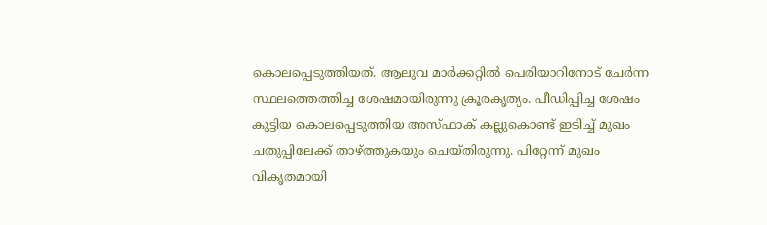കൊലപ്പെടുത്തിയത്. ആലുവ മാര്‍ക്കറ്റില്‍ പെരിയാറിനോട് ചേര്‍ന്ന സ്ഥലത്തെത്തിച്ച ശേഷമായിരുന്നു ക്രൂരകൃത്യം. പീഡിപ്പിച്ച ശേഷം കുട്ടിയ കൊലപ്പെടുത്തിയ അസ്ഫാക് കല്ലുകൊണ്ട് ഇടിച്ച് മുഖം ചതുപ്പിലേക്ക് താഴ്ത്തുകയും ചെയ്തിരുന്നു. പിറ്റേന്ന് മുഖം വികൃതമായി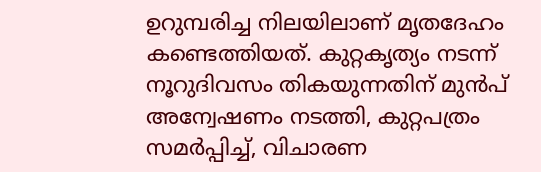ഉറുമ്പരിച്ച നിലയിലാണ് മൃതദേഹം കണ്ടെത്തിയത്. കുറ്റകൃത്യം നടന്ന് നൂറുദിവസം തികയുന്നതിന് മുന്‍പ് അന്വേഷണം നടത്തി, കുറ്റപത്രം സമര്‍പ്പിച്ച്, വിചാരണ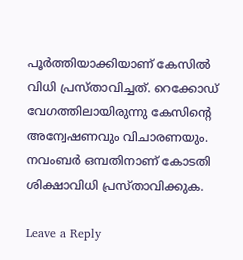പൂര്‍ത്തിയാക്കിയാണ് കേസില്‍ വിധി പ്രസ്താവിച്ചത്. റെക്കോഡ് വേഗത്തിലായിരുന്നു കേസിന്റെ അന്വേഷണവും വിചാരണയും. നവംബര്‍ ഒമ്പതിനാണ് കോടതി ശിക്ഷാവിധി പ്രസ്താവിക്കുക.

Leave a Reply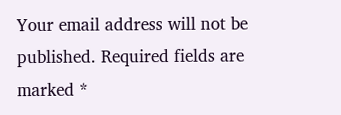Your email address will not be published. Required fields are marked *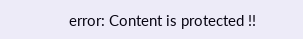error: Content is protected !!